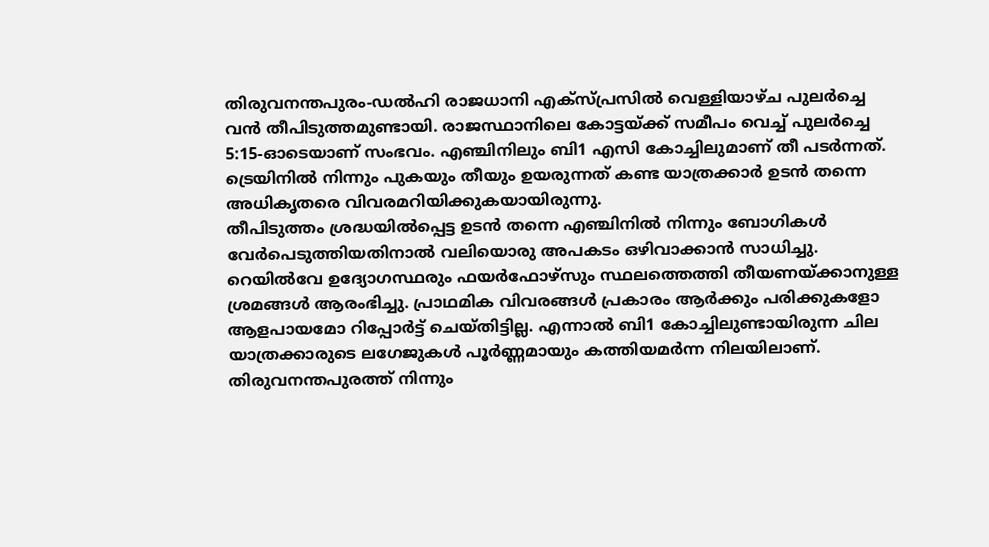തിരുവനന്തപുരം-ഡൽഹി രാജധാനി എക്സ്പ്രസിൽ വെള്ളിയാഴ്ച പുലർച്ചെ വൻ തീപിടുത്തമുണ്ടായി. രാജസ്ഥാനിലെ കോട്ടയ്ക്ക് സമീപം വെച്ച് പുലർച്ചെ 5:15-ഓടെയാണ് സംഭവം. എഞ്ചിനിലും ബി1 എസി കോച്ചിലുമാണ് തീ പടർന്നത്. ട്രെയിനിൽ നിന്നും പുകയും തീയും ഉയരുന്നത് കണ്ട യാത്രക്കാർ ഉടൻ തന്നെ അധികൃതരെ വിവരമറിയിക്കുകയായിരുന്നു.
തീപിടുത്തം ശ്രദ്ധയിൽപ്പെട്ട ഉടൻ തന്നെ എഞ്ചിനിൽ നിന്നും ബോഗികൾ വേർപെടുത്തിയതിനാൽ വലിയൊരു അപകടം ഒഴിവാക്കാൻ സാധിച്ചു. റെയിൽവേ ഉദ്യോഗസ്ഥരും ഫയർഫോഴ്സും സ്ഥലത്തെത്തി തീയണയ്ക്കാനുള്ള ശ്രമങ്ങൾ ആരംഭിച്ചു. പ്രാഥമിക വിവരങ്ങൾ പ്രകാരം ആർക്കും പരിക്കുകളോ ആളപായമോ റിപ്പോർട്ട് ചെയ്തിട്ടില്ല. എന്നാൽ ബി1 കോച്ചിലുണ്ടായിരുന്ന ചില യാത്രക്കാരുടെ ലഗേജുകൾ പൂർണ്ണമായും കത്തിയമർന്ന നിലയിലാണ്.
തിരുവനന്തപുരത്ത് നിന്നും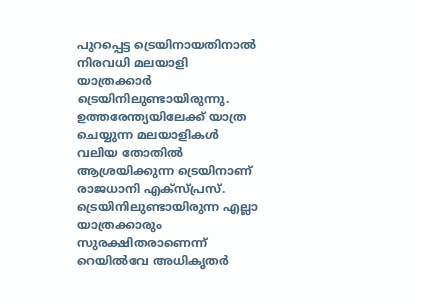പുറപ്പെട്ട ട്രെയിനായതിനാൽ നിരവധി മലയാളി യാത്രക്കാർ ട്രെയിനിലുണ്ടായിരുന്നു. ഉത്തരേന്ത്യയിലേക്ക് യാത്ര ചെയ്യുന്ന മലയാളികൾ വലിയ തോതിൽ ആശ്രയിക്കുന്ന ട്രെയിനാണ് രാജധാനി എക്സ്പ്രസ്. ട്രെയിനിലുണ്ടായിരുന്ന എല്ലാ യാത്രക്കാരും സുരക്ഷിതരാണെന്ന് റെയിൽവേ അധികൃതർ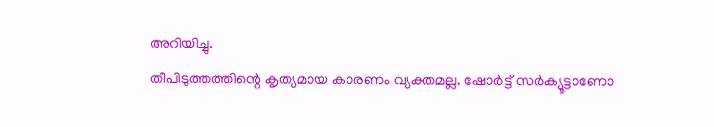അറിയിച്ചു.
തീപിടുത്തത്തിന്റെ കൃത്യമായ കാരണം വ്യക്തമല്ല. ഷോർട്ട് സർക്യൂട്ടാണോ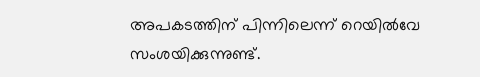അപകടത്തിന് പിന്നിലെന്ന് റെയിൽവേ സംശയിക്കുന്നുണ്ട്.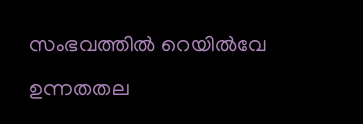സംഭവത്തിൽ റെയിൽവേ ഉന്നതതല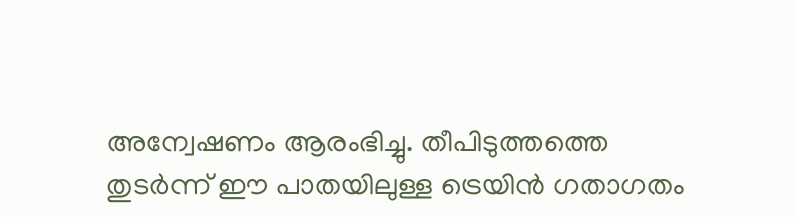അന്വേഷണം ആരംഭിച്ചു. തീപിടുത്തത്തെ തുടർന്ന് ഈ പാതയിലുള്ള ട്രെയിൻ ഗതാഗതം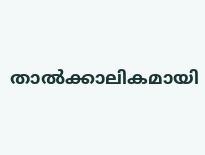താൽക്കാലികമായി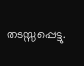തടസ്സപ്പെട്ടു.